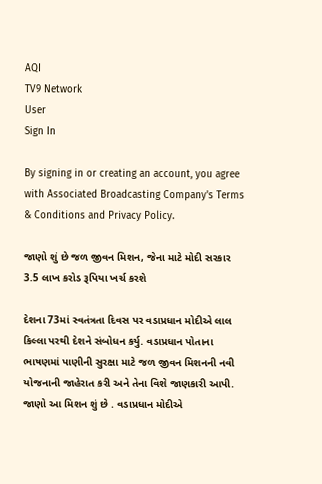AQI
TV9 Network
User
Sign In

By signing in or creating an account, you agree with Associated Broadcasting Company's Terms & Conditions and Privacy Policy.

જાણો શું છે જળ જીવન મિશન, જેના માટે મોદી સરકાર 3.5 લાખ કરોડ રૂપિયા ખર્ચ કરશે

દેશના 73માં સ્વતંત્રતા દિવસ પર વડાપ્રધાન મોદીએ લાલ કિલ્લા પરથી દેશને સંબોધન કર્યુ. વડાપ્રધાન પોતાના ભાષણમાં પાણીની સુરક્ષા માટે જળ જીવન મિશનની નવી યોજનાની જાહેરાત કરી અને તેના વિશે જાણકારી આપી. જાણો આ મિશન શું છે . વડાપ્રધાન મોદીએ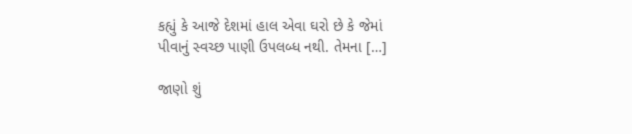કહ્યું કે આજે દેશમાં હાલ એવા ઘરો છે કે જેમાં પીવાનું સ્વચ્છ પાણી ઉપલબ્ધ નથી. તેમના […]

જાણો શું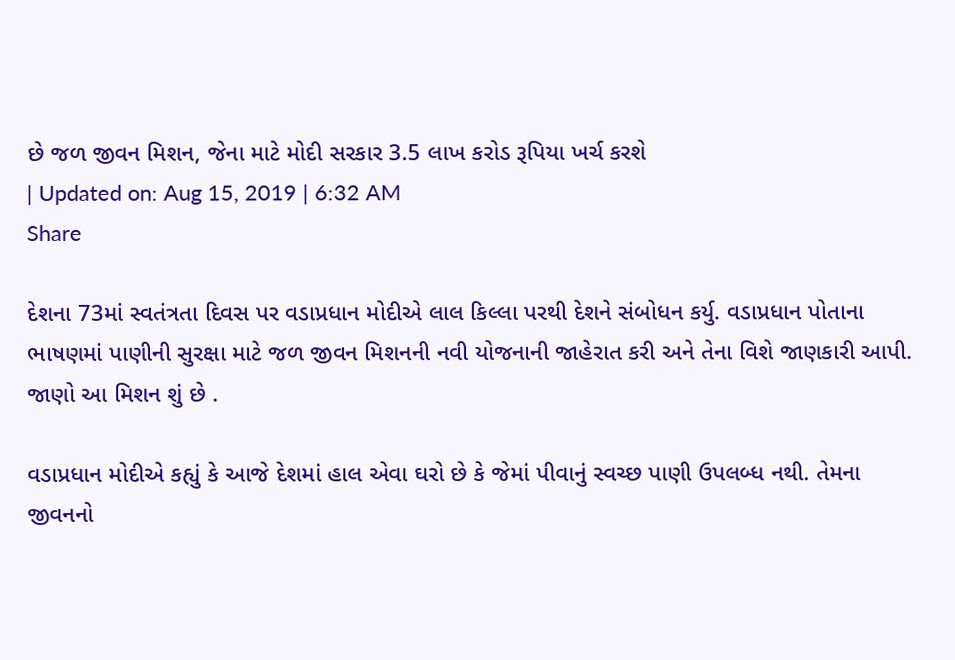છે જળ જીવન મિશન, જેના માટે મોદી સરકાર 3.5 લાખ કરોડ રૂપિયા ખર્ચ કરશે
| Updated on: Aug 15, 2019 | 6:32 AM
Share

દેશના 73માં સ્વતંત્રતા દિવસ પર વડાપ્રધાન મોદીએ લાલ કિલ્લા પરથી દેશને સંબોધન કર્યુ. વડાપ્રધાન પોતાના ભાષણમાં પાણીની સુરક્ષા માટે જળ જીવન મિશનની નવી યોજનાની જાહેરાત કરી અને તેના વિશે જાણકારી આપી. જાણો આ મિશન શું છે .

વડાપ્રધાન મોદીએ કહ્યું કે આજે દેશમાં હાલ એવા ઘરો છે કે જેમાં પીવાનું સ્વચ્છ પાણી ઉપલબ્ધ નથી. તેમના જીવનનો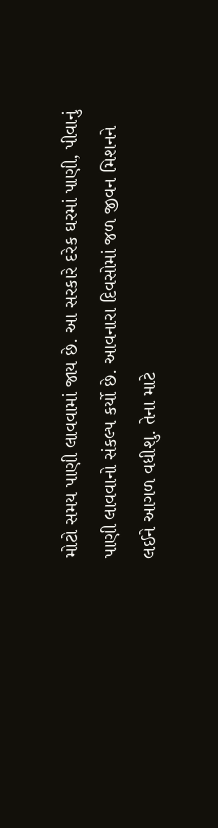મોટો સમય પાણી લાવવામાં જાય છે. આ સરકારે દરેક ઘરમાં પાણી, પીવાનું પાણી લાવવાનો સંકલ્પ કર્યો છે. આવનારા દિવસોમાં જળ જીવન મિશનને લઈને આગળ વધીશુ. તેના માટે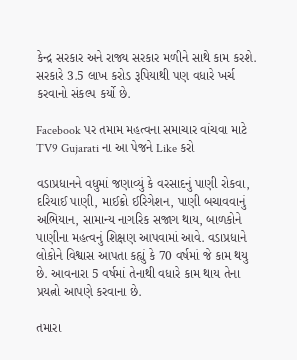કેન્દ્ર સરકાર અને રાજ્ય સરકાર મળીને સાથે કામ કરશે. સરકારે 3.5 લાખ કરોડ રૂપિયાથી પણ વધારે ખર્ચ કરવાનો સંકલ્પ કર્યો છે.

Facebook પર તમામ મહત્વના સમાચાર વાંચવા માટે TV9 Gujarati ના આ પેજને Like કરો

વડાપ્રધાનને વધુમાં જણાવ્યું કે વરસાદનું પાણી રોકવા, દરિયાઈ પાણી, માઈક્રો ઈરિગેશન, પાણી બચાવવાનું અભિયાન, સામાન્ય નાગરિક સજાગ થાય, બાળકોને પાણીના મહત્વનું શિક્ષણ આપવામાં આવે. વડાપ્રધાને લોકોને વિશ્વાસ આપતા કહ્યું કે 70 વર્ષમાં જે કામ થયુ છે. આવનારા 5 વર્ષમાં તેનાથી વધારે કામ થાય તેના પ્રયત્નો આપણે કરવાના છે.

તમારા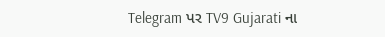Telegram પર TV9 Gujarati ના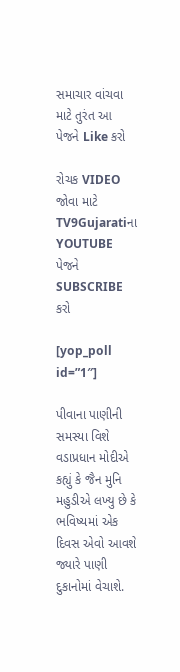સમાચાર વાંચવા માટે તુરંત આ પેજને Like કરો

રોચક VIDEO જોવા માટે TV9Gujaratiના YOUTUBE પેજને SUBSCRIBE કરો

[yop_poll id=”1″]

પીવાના પાણીની સમસ્યા વિશે વડાપ્રધાન મોદીએ કહ્યું કે જૈન મુનિ મહુડીએ લખ્યુ છે કે ભવિષ્યમાં એક દિવસ એવો આવશે જ્યારે પાણી દુકાનોમાં વેચાશે.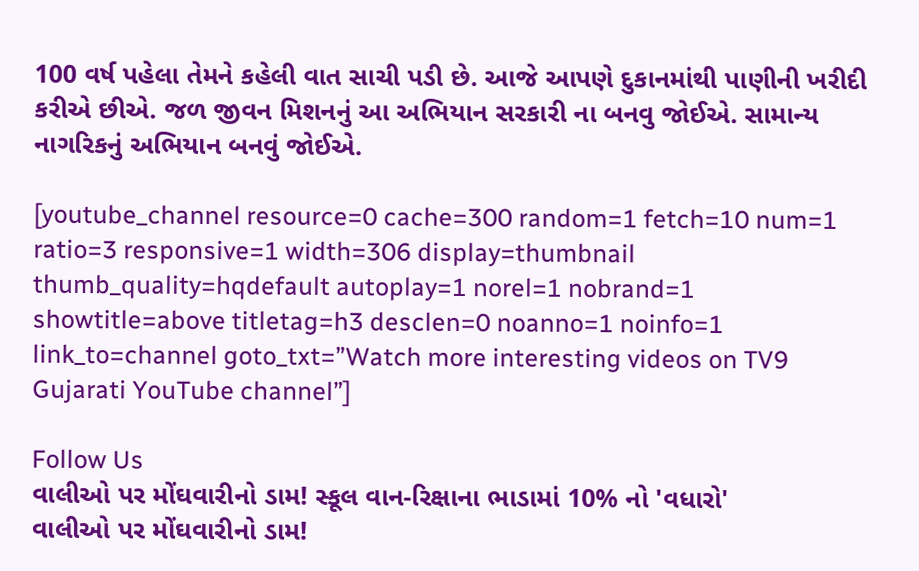100 વર્ષ પહેલા તેમને કહેલી વાત સાચી પડી છે. આજે આપણે દુકાનમાંથી પાણીની ખરીદી કરીએ છીએ. જળ જીવન મિશનનું આ અભિયાન સરકારી ના બનવુ જોઈએ. સામાન્ય નાગરિકનું અભિયાન બનવું જોઈએ.

[youtube_channel resource=0 cache=300 random=1 fetch=10 num=1 ratio=3 responsive=1 width=306 display=thumbnail thumb_quality=hqdefault autoplay=1 norel=1 nobrand=1 showtitle=above titletag=h3 desclen=0 noanno=1 noinfo=1 link_to=channel goto_txt=”Watch more interesting videos on TV9 Gujarati YouTube channel”]

Follow Us
વાલીઓ પર મોંઘવારીનો ડામ! સ્કૂલ વાન-રિક્ષાના ભાડામાં 10% નો 'વધારો'
વાલીઓ પર મોંઘવારીનો ડામ!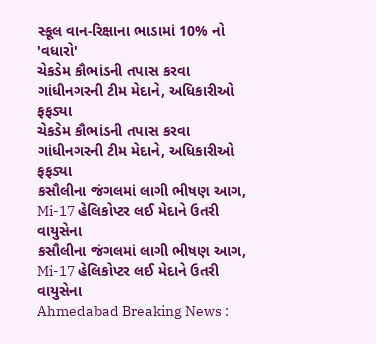સ્કૂલ વાન-રિક્ષાના ભાડામાં 10% નો 'વધારો'
ચેકડેમ કૌભાંડની તપાસ કરવા ગાંધીનગરની ટીમ મેદાને, અધિકારીઓ ફફડ્યા
ચેકડેમ કૌભાંડની તપાસ કરવા ગાંધીનગરની ટીમ મેદાને, અધિકારીઓ ફફડ્યા
કસૌલીના જંગલમાં લાગી ભીષણ આગ, Mi-17 હેલિકોપ્ટર લઈ મેદાને ઉતરી વાયુસેના
કસૌલીના જંગલમાં લાગી ભીષણ આગ, Mi-17 હેલિકોપ્ટર લઈ મેદાને ઉતરી વાયુસેના
Ahmedabad Breaking News :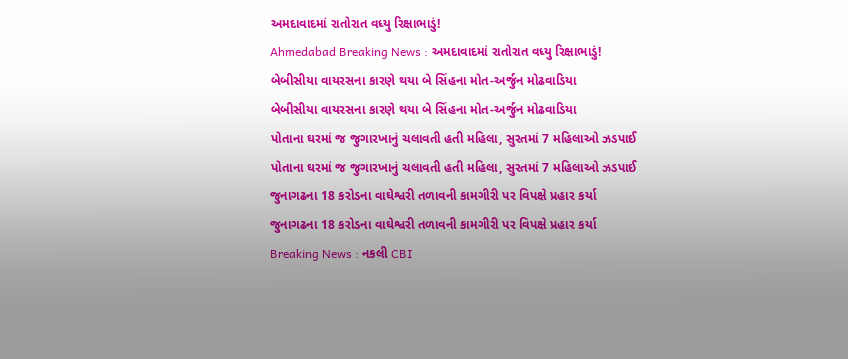અમદાવાદમાં રાતોરાત વધ્યુ રિક્ષાભાડું!
Ahmedabad Breaking News : અમદાવાદમાં રાતોરાત વધ્યુ રિક્ષાભાડું!
બેબીસીયા વાયરસના કારણે થયા બે સિંહના મોત-અર્જુન મોઢવાડિયા
બેબીસીયા વાયરસના કારણે થયા બે સિંહના મોત-અર્જુન મોઢવાડિયા
પોતાના ઘરમાં જ જુગારખાનું ચલાવતી હતી મહિલા, સુરતમાં 7 મહિલાઓ ઝડપાઈ
પોતાના ઘરમાં જ જુગારખાનું ચલાવતી હતી મહિલા, સુરતમાં 7 મહિલાઓ ઝડપાઈ
જુનાગઢના 18 કરોડના વાઘેશ્વરી તળાવની કામગીરી પર વિપક્ષે પ્રહાર કર્યા
જુનાગઢના 18 કરોડના વાઘેશ્વરી તળાવની કામગીરી પર વિપક્ષે પ્રહાર કર્યા
Breaking News : નકલી CBI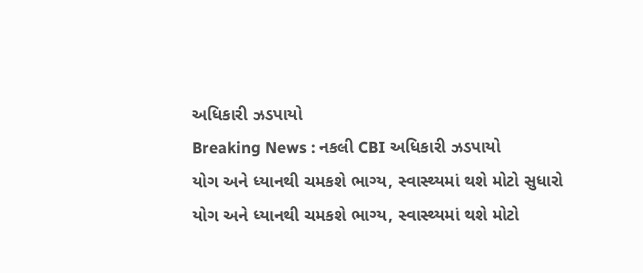અધિકારી ઝડપાયો
Breaking News : નકલી CBI અધિકારી ઝડપાયો
યોગ અને ધ્યાનથી ચમકશે ભાગ્ય, સ્વાસ્થ્યમાં થશે મોટો સુધારો
યોગ અને ધ્યાનથી ચમકશે ભાગ્ય, સ્વાસ્થ્યમાં થશે મોટો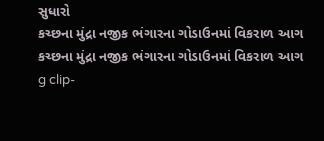સુધારો
કચ્છના મુંદ્રા નજીક ભંગારના ગોડાઉનમાં વિકરાળ આગ
કચ્છના મુંદ્રા નજીક ભંગારના ગોડાઉનમાં વિકરાળ આગ
g clip-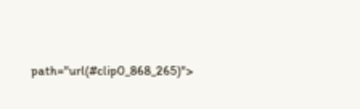path="url(#clip0_868_265)">